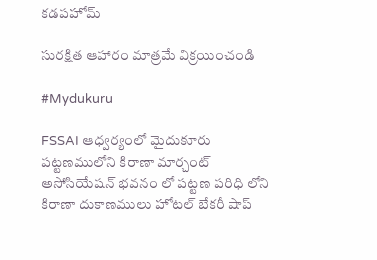కడపహోమ్

సురక్షిత ఆహారం మాత్రమే విక్రయించండి

#Mydukuru

FSSAI ఆధ్వర్యంలో మైదుకూరు పట్టణములోని కిరాణా మార్చంట్ అసోసియేషన్ భవనం లో పట్టణ పరిధి లోని కిరాణా దుకాణములు హోటల్ బేకరీ షాప్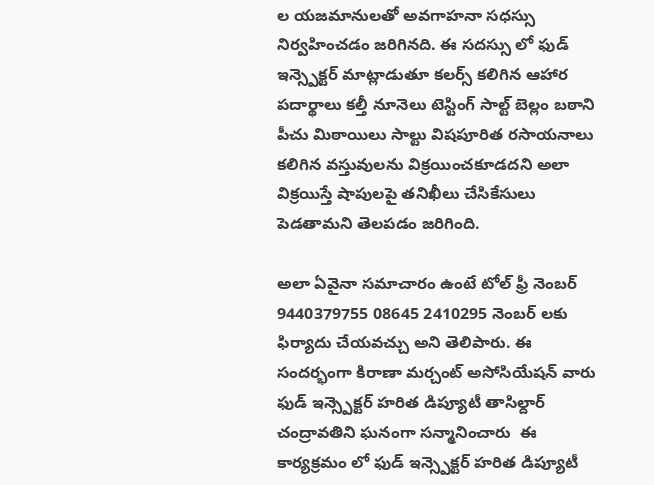ల యజమానులతో అవగాహనా సధస్సు నిర్వహించడం జరిగినది. ఈ సదస్సు లో ఫుడ్ ఇన్స్పెక్టర్ మాట్లాడుతూ కలర్స్ కలిగిన ఆహార పదార్థాలు కల్తీ నూనెలు టెస్టింగ్ సాల్ట్ బెల్లం బఠాని పీచు మిఠాయిలు సాల్టు విషపూరిత రసాయనాలు కలిగిన వస్తువులను విక్రయించకూడదని అలా విక్రయిస్తే షాపులపై తనిఖీలు చేసికేసులు పెడతామని తెలపడం జరిగింది.

అలా ఏవైనా సమాచారం ఉంటే టోల్ ఫ్రీ నెంబర్ 9440379755 08645 2410295 నెంబర్ లకు ఫిర్యాదు చేయవచ్చు అని తెలిపారు. ఈ సందర్భంగా కిరాణా మర్చంట్ అసోసియేషన్ వారు ఫుడ్ ఇన్స్పెక్టర్ హరిత డిప్యూటీ తాసిల్దార్ చంద్రావతిని ఘనంగా సన్మానించారు  ఈ కార్యక్రమం లో ఫుడ్ ఇన్స్పెక్టర్ హరిత డిప్యూటీ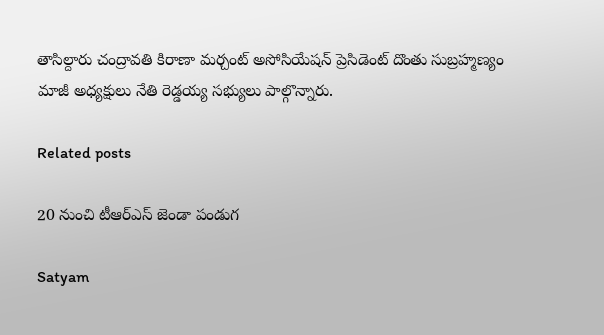తాసిల్దారు చంద్రావతి కిరాణా మర్చంట్ అసోసియేషన్ ప్రెసిడెంట్ దొంతు సుబ్రహ్మణ్యం మాజీ అధ్యక్షులు నేతి రెడ్డయ్య సభ్యులు పాల్గొన్నారు.

Related posts

20 నుంచి టీఆర్ఎస్ జెండా పండుగ

Satyam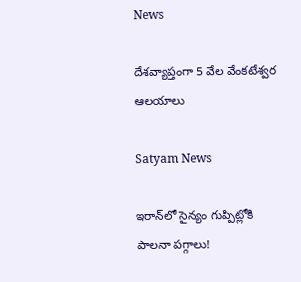News

దేశవ్యాప్తంగా 5 వేల వేంకటేశ్వర ఆలయాలు

Satyam News

ఇరాన్‌లో సైన్యం గుప్పిట్లోకి పాలనా పగ్గాలు!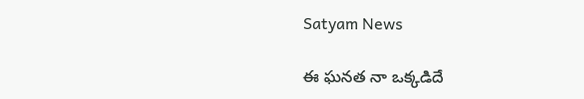Satyam News

ఈ ఘనత నా ఒక్కడిదే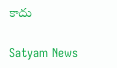కాదు

Satyam News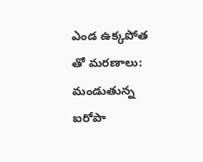ఎండ ఉక్కపోత తో మరణాలు: మండుతున్న ఐరోపా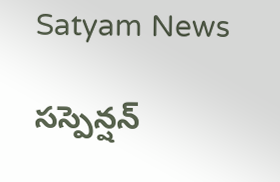Satyam News

సస్పెన్షన్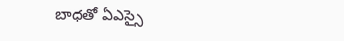బాధతో ఏఎస్సై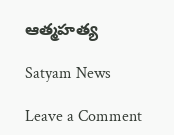ఆత్మహత్య

Satyam News

Leave a Comment